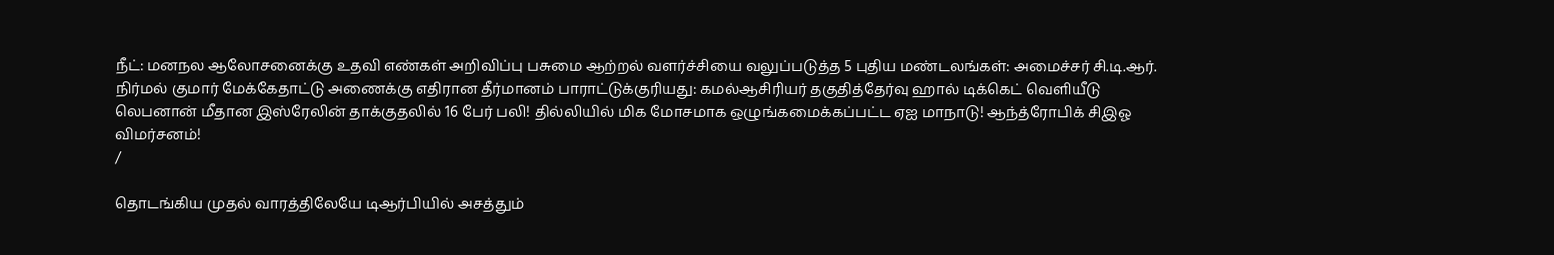நீட்: மனநல ஆலோசனைக்கு உதவி எண்கள் அறிவிப்பு பசுமை ஆற்றல் வளர்ச்சியை வலுப்படுத்த 5 புதிய மண்டலங்கள்: அமைச்சர் சி.டி.ஆர். நிர்மல் குமார் மேக்கேதாட்டு அணைக்கு எதிரான தீர்மானம் பாராட்டுக்குரியது: கமல்ஆசிரியர் தகுதித்தேர்வு ஹால் டிக்கெட் வெளியீடு லெபனான் மீதான இஸ்ரேலின் தாக்குதலில் 16 பேர் பலி! தில்லியில் மிக மோசமாக ஒழுங்கமைக்கப்பட்ட ஏஐ மாநாடு! ஆந்த்ரோபிக் சிஇஓ விமர்சனம்!
/

தொடங்கிய முதல் வாரத்திலேயே டிஆர்பியில் அசத்தும்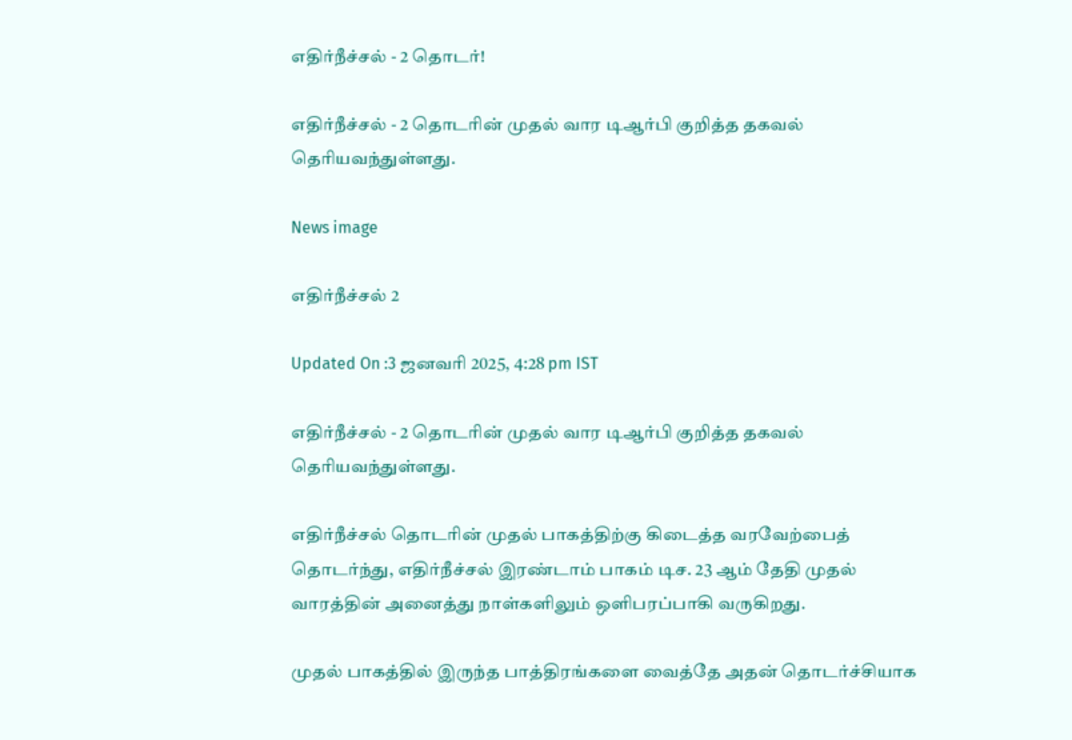எதிர்நீச்சல் - 2 தொடர்!

எதிர்நீச்சல் - 2 தொடரின் முதல் வார டிஆர்பி குறித்த தகவல் தெரியவந்துள்ளது.

News image

எதிர்நீச்சல் 2

Updated On :3 ஜனவரி 2025, 4:28 pm IST

எதிர்நீச்சல் - 2 தொடரின் முதல் வார டிஆர்பி குறித்த தகவல் தெரியவந்துள்ளது.

எதிர்நீச்சல் தொடரின் முதல் பாகத்திற்கு கிடைத்த வரவேற்பைத் தொடர்ந்து, எதிர்நீச்சல் இரண்டாம் பாகம் டிச. 23 ஆம் தேதி முதல் வாரத்தின் அனைத்து நாள்களிலும் ஒளிபரப்பாகி வருகிறது.

முதல் பாகத்தில் இருந்த பாத்திரங்களை வைத்தே அதன் தொடர்ச்சியாக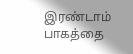இரண்டாம் பாகத்தை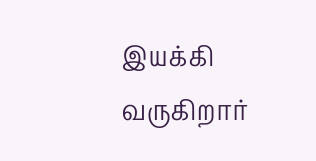இயக்கி வருகிறார்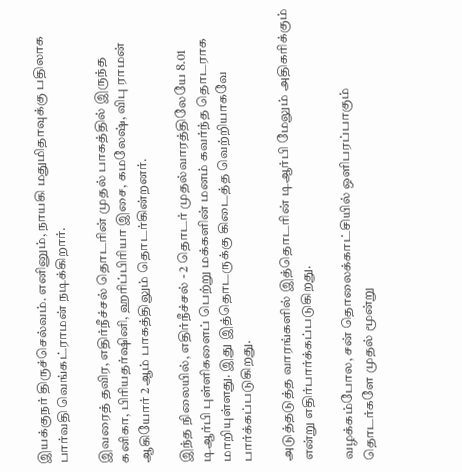இயக்குநர் திருச்செல்வம். எனினும், நாயகி மதுமிதாவுக்கு பதிலாக பார்வதி வெங்கட்ராமன் நடிக்கிறார்.

இவரைத் தவிர, எதிர்நீச்சல் தொடரின் முதல் பாகத்தில் இருந்த கனிகா, பிரியதர்ஷினி, ஹரிப்பிரியா இசை, கமலேஷ், விபு ராமன் ஆகியோர் 2ஆம் பாகத்திலும் தொடர்கின்றனர்.

இந்த நிலையில், எதிர்நீச்சல் - 2 தொடர் முதல்வாரத்திலேயே 8.01 டிஆர்பி புள்ளிகளைப் பெற்று மக்களின் மனம் கவர்ந்த தொடராக மாறியுள்ளது. இது இத்தொடருக்கு கிடைத்த வெற்றியாகவே பார்க்கப்படுகிறது.

அடுத்தடுத்த வாரங்களில் இத்தொடரின் டிஆர்பி மேலும் அதிகரிக்கும் என்று எதிர்பார்க்கப்படுகிறது.

வழக்கம்போல, சன் தொலைக்காட்சியில் ஒளிபரப்பாகும் தொடர்களே முதல் மூன்று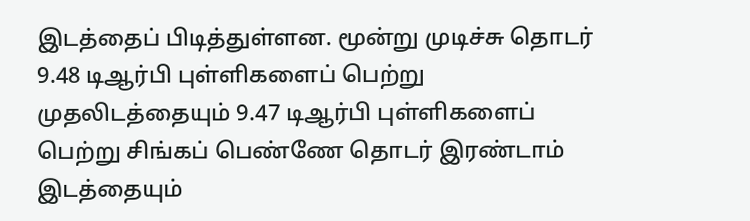இடத்தைப் பிடித்துள்ளன. மூன்று முடிச்சு தொடர் 9.48 டிஆர்பி புள்ளிகளைப் பெற்று முதலிடத்தையும் 9.47 டிஆர்பி புள்ளிகளைப் பெற்று சிங்கப் பெண்ணே தொடர் இரண்டாம் இடத்தையும்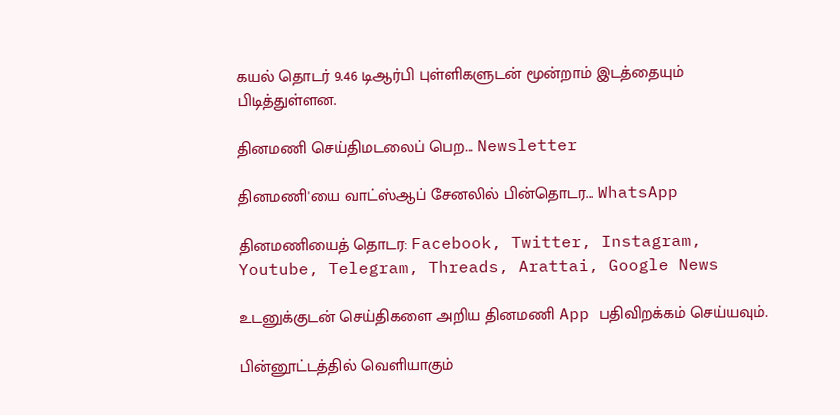கயல் தொடர் 9.46 டிஆர்பி புள்ளிகளுடன் மூன்றாம் இடத்தையும் பிடித்துள்ளன.

தினமணி செய்திமடலைப் பெற... Newsletter

தினமணி'யை வாட்ஸ்ஆப் சேனலில் பின்தொடர... WhatsApp

தினமணியைத் தொடர: Facebook, Twitter, Instagram, Youtube, Telegram, Threads, Arattai, Google News

உடனுக்குடன் செய்திகளை அறிய தினமணி App பதிவிறக்கம் செய்யவும்.

பின்னூட்டத்தில் வெளியாகும்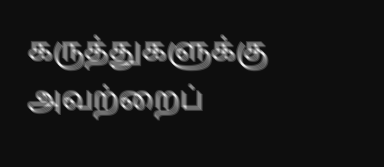கருத்துகளுக்கு அவற்றைப்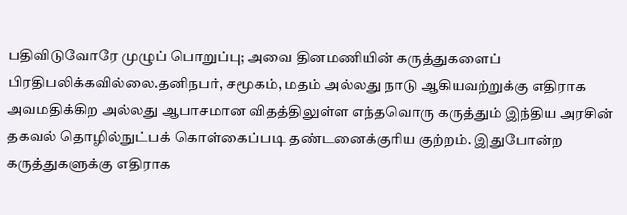பதிவிடுவோரே முழுப் பொறுப்பு; அவை தினமணியின் கருத்துகளைப் பிரதிபலிக்கவில்லை.தனிநபர், சமூகம், மதம் அல்லது நாடு ஆகியவற்றுக்கு எதிராக அவமதிக்கிற அல்லது ஆபாசமான விதத்திலுள்ள எந்தவொரு கருத்தும் இந்திய அரசின் தகவல் தொழில்நுட்பக் கொள்கைப்படி தண்டனைக்குரிய குற்றம். இதுபோன்ற கருத்துகளுக்கு எதிராக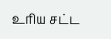உரிய சட்ட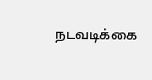நடவடிக்கை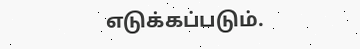எடுக்கப்படும்.